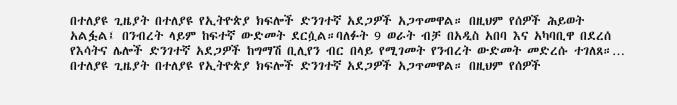በተለያዩ ጊዜያት በተለያዩ የኢትዮጵያ ክፍሎች ድንገተኛ አደጋዎች አጋጥመዋል። በዚህም የሰዎች ሕይወት አልፏል፤ በንብረት ላይም ከፍተኛ ውድመት ደርሷል።ባለፉት 9 ወራት ብቻ በአዲስ አበባ እና አካባቢዋ በደረሰ የእሳትና ሌሎች ድንገተኛ አደጋዎች ከግማሽ ቢሊየን ብር በላይ የሚገመት የንብረት ውድመት መድረሱ ተገለጸ።…
በተለያዩ ጊዜያት በተለያዩ የኢትዮጵያ ክፍሎች ድንገተኛ አደጋዎች አጋጥመዋል። በዚህም የሰዎች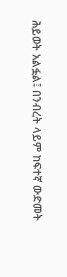ሕይወት አልፏል፤ በንብረት ላይም ከፍተኛ ውድመት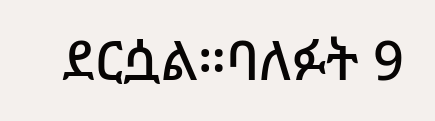ደርሷል።ባለፉት 9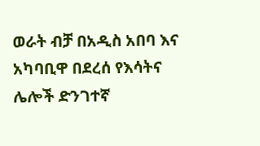ወራት ብቻ በአዲስ አበባ እና አካባቢዋ በደረሰ የእሳትና ሌሎች ድንገተኛ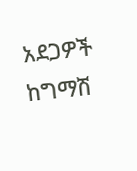አደጋዎች ከግማሽ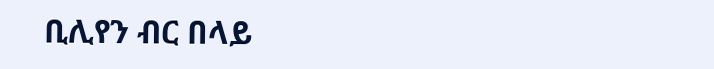ቢሊየን ብር በላይ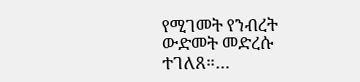የሚገመት የንብረት ውድመት መድረሱ ተገለጸ።…